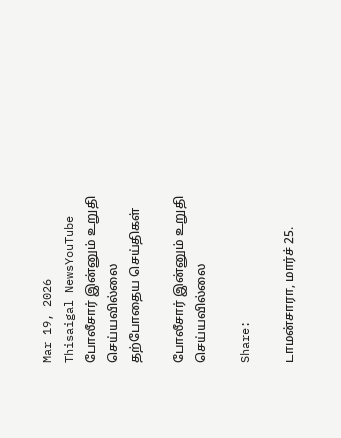Mar 19, 2026
Thisaigal NewsYouTube
போலீசார் இன்னும் உறுதி செய்யவில்லை
தற்போதைய செய்திகள்

போலீசார் இன்னும் உறுதி செய்யவில்லை

Share:

டாமன்சாரா, மார்ச் 25.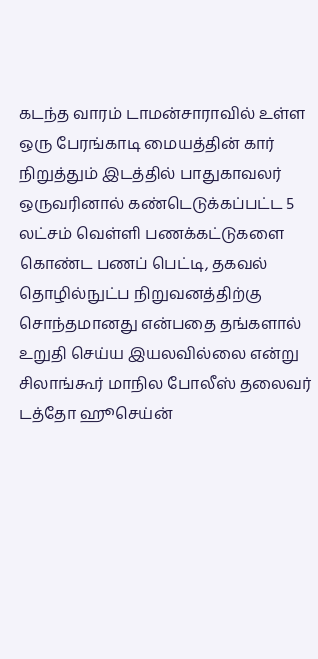கடந்த வாரம் டாமன்சாராவில் உள்ள ஒரு பேரங்காடி மையத்தின் கார் நிறுத்தும் இடத்தில் பாதுகாவலர் ஒருவரினால் கண்டெடுக்கப்பட்ட 5 லட்சம் வெள்ளி பணக்கட்டுகளை கொண்ட பணப் பெட்டி, தகவல் தொழில்நுட்ப நிறுவனத்திற்கு சொந்தமானது என்பதை தங்களால் உறுதி செய்ய இயலவில்லை என்று சிலாங்கூர் மாநில போலீஸ் தலைவர் டத்தோ ஹூசெய்ன்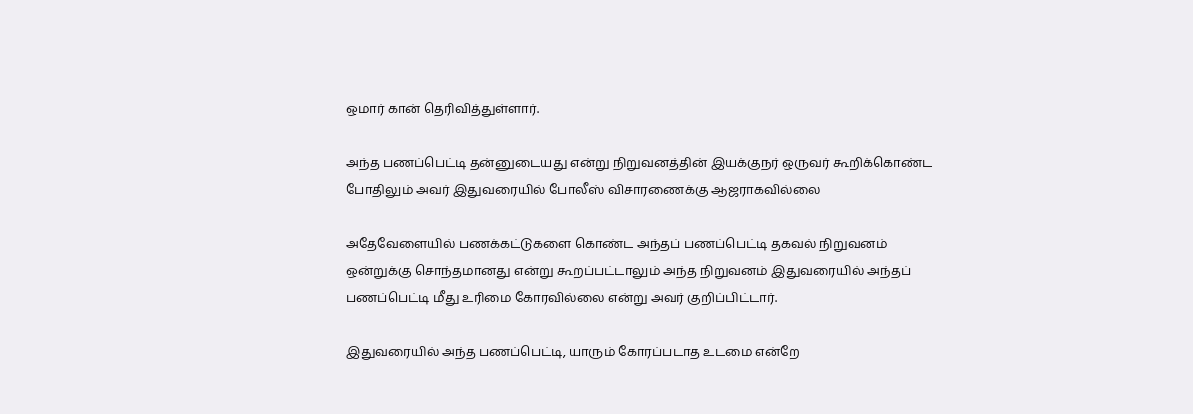ஒமார் கான் தெரிவித்துள்ளார்.

அந்த பணப்பெட்டி தன்னுடையது என்று நிறுவனத்தின் இயக்குநர் ஒருவர் கூறிக்கொண்ட போதிலும் அவர் இதுவரையில் போலீஸ் விசாரணைக்கு ஆஜராகவில்லை

அதேவேளையில் பணக்கட்டுகளை கொண்ட அந்தப் பணப்பெட்டி தகவல் நிறுவனம் ஒன்றுக்கு சொந்தமானது என்று கூறப்பட்டாலும் அந்த நிறுவனம் இதுவரையில் அந்தப் பணப்பெட்டி மீது உரிமை கோரவில்லை என்று அவர் குறிப்பிட்டார்.

இதுவரையில் அந்த பணப்பெட்டி, யாரும் கோரப்படாத உடமை என்றே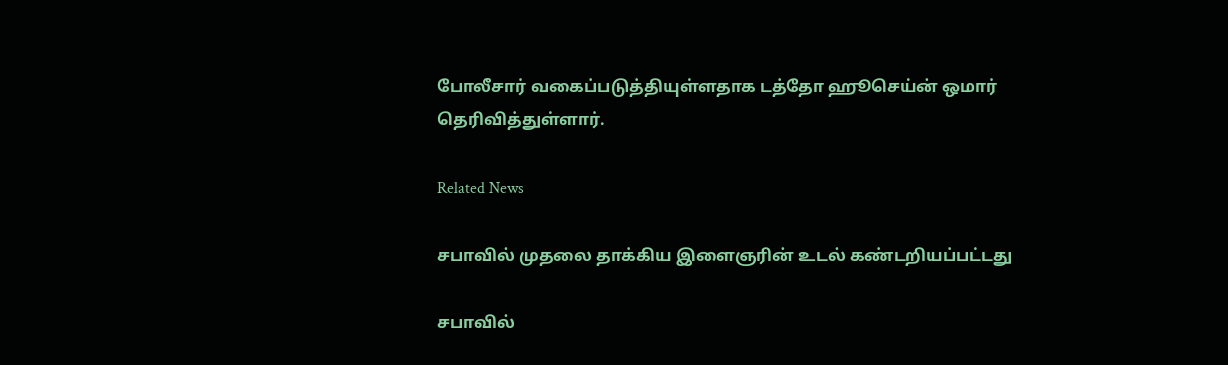போலீசார் வகைப்படுத்தியுள்ளதாக டத்தோ ஹூசெய்ன் ஒமார் தெரிவித்துள்ளார்.

Related News

சபாவில் முதலை தாக்கிய இளைஞரின் உடல் கண்டறியப்பட்டது

சபாவில்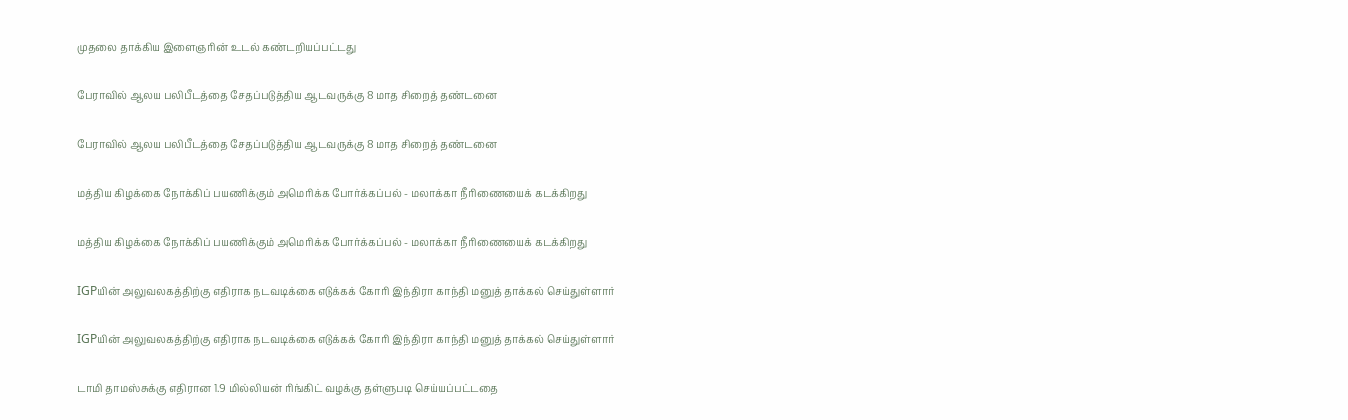முதலை தாக்கிய இளைஞரின் உடல் கண்டறியப்பட்டது

பேராவில் ஆலய பலிபீடத்தை சேதப்படுத்திய ஆடவருக்கு 8 மாத சிறைத் தண்டனை

பேராவில் ஆலய பலிபீடத்தை சேதப்படுத்திய ஆடவருக்கு 8 மாத சிறைத் தண்டனை

மத்திய கிழக்கை நோக்கிப் பயணிக்கும் அமெரிக்க போர்க்கப்பல் - மலாக்கா நீரிணையைக் கடக்கிறது

மத்திய கிழக்கை நோக்கிப் பயணிக்கும் அமெரிக்க போர்க்கப்பல் - மலாக்கா நீரிணையைக் கடக்கிறது

IGPயின் அலுவலகத்திற்கு எதிராக நடவடிக்கை எடுக்கக் கோரி இந்திரா காந்தி மனுத் தாக்கல் செய்துள்ளார்

IGPயின் அலுவலகத்திற்கு எதிராக நடவடிக்கை எடுக்கக் கோரி இந்திரா காந்தி மனுத் தாக்கல் செய்துள்ளார்

டாமி தாமஸ்சுக்கு எதிரான 1.9 மில்லியன் ரிங்கிட் வழக்கு தள்ளுபடி செய்யப்பட்டதை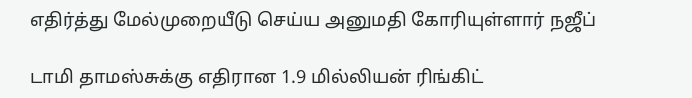எதிர்த்து மேல்முறையீடு செய்ய அனுமதி கோரியுள்ளார் நஜீப்

டாமி தாமஸ்சுக்கு எதிரான 1.9 மில்லியன் ரிங்கிட்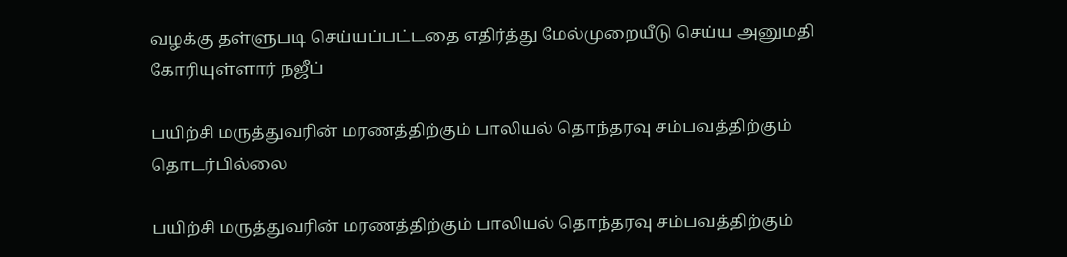வழக்கு தள்ளுபடி செய்யப்பட்டதை எதிர்த்து மேல்முறையீடு செய்ய அனுமதி கோரியுள்ளார் நஜீப்

பயிற்சி மருத்துவரின் மரணத்திற்கும் பாலியல் தொந்தரவு சம்பவத்திற்கும் தொடர்பில்லை

பயிற்சி மருத்துவரின் மரணத்திற்கும் பாலியல் தொந்தரவு சம்பவத்திற்கும்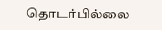தொடர்பில்லை